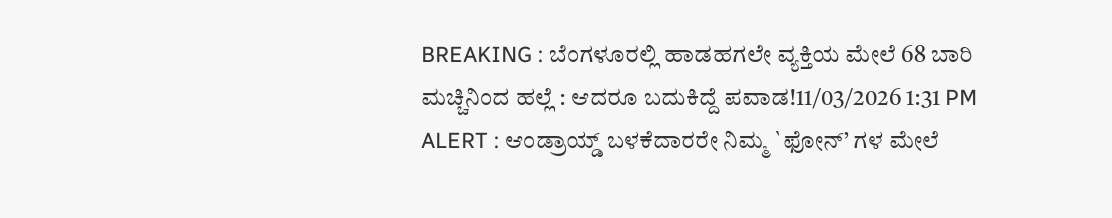BREAKING : ಬೆಂಗಳೂರಲ್ಲಿ ಹಾಡಹಗಲೇ ವ್ಯಕ್ತಿಯ ಮೇಲೆ 68 ಬಾರಿ ಮಚ್ಚಿನಿಂದ ಹಲ್ಲೆ : ಆದರೂ ಬದುಕಿದ್ದೆ ಪವಾಡ!11/03/2026 1:31 PM
ALERT : ಆಂಡ್ರಾಯ್ಡ್ ಬಳಕೆದಾರರೇ ನಿಮ್ಮ `ಫೋನ್’ ಗಳ ಮೇಲೆ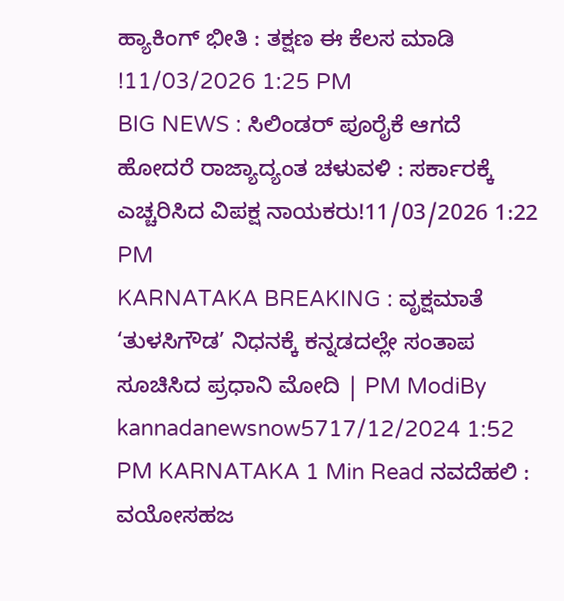ಹ್ಯಾಕಿಂಗ್ ಭೀತಿ : ತಕ್ಷಣ ಈ ಕೆಲಸ ಮಾಡಿ !11/03/2026 1:25 PM
BIG NEWS : ಸಿಲಿಂಡರ್ ಪೂರೈಕೆ ಆಗದೆ ಹೋದರೆ ರಾಜ್ಯಾದ್ಯಂತ ಚಳುವಳಿ : ಸರ್ಕಾರಕ್ಕೆ ಎಚ್ಚರಿಸಿದ ವಿಪಕ್ಷ ನಾಯಕರು!11/03/2026 1:22 PM
KARNATAKA BREAKING : ವೃಕ್ಷಮಾತೆ ‘ತುಳಸಿಗೌಡ’ ನಿಧನಕ್ಕೆ ಕನ್ನಡದಲ್ಲೇ ಸಂತಾಪ ಸೂಚಿಸಿದ ಪ್ರಧಾನಿ ಮೋದಿ | PM ModiBy kannadanewsnow5717/12/2024 1:52 PM KARNATAKA 1 Min Read ನವದೆಹಲಿ : ವಯೋಸಹಜ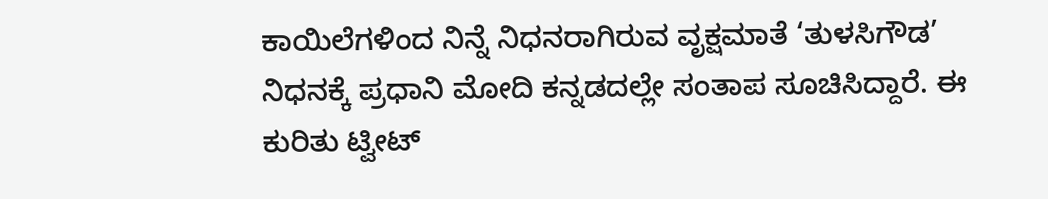ಕಾಯಿಲೆಗಳಿಂದ ನಿನ್ನೆ ನಿಧನರಾಗಿರುವ ವೃಕ್ಷಮಾತೆ ‘ತುಳಸಿಗೌಡ’ ನಿಧನಕ್ಕೆ ಪ್ರಧಾನಿ ಮೋದಿ ಕನ್ನಡದಲ್ಲೇ ಸಂತಾಪ ಸೂಚಿಸಿದ್ದಾರೆ. ಈ ಕುರಿತು ಟ್ವೀಟ್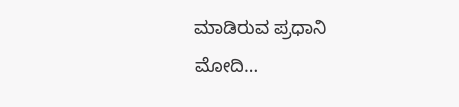ಮಾಡಿರುವ ಪ್ರಧಾನಿ ಮೋದಿ…